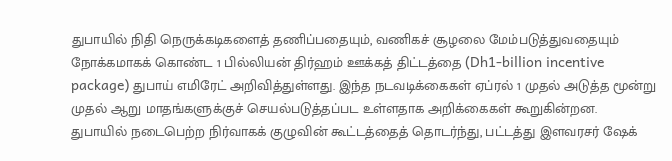துபாயில் நிதி நெருக்கடிகளைத் தணிப்பதையும், வணிகச் சூழலை மேம்படுத்துவதையும் நோக்கமாகக் கொண்ட 1 பில்லியன் திர்ஹம் ஊக்கத் திட்டத்தை (Dh1-billion incentive package) துபாய் எமிரேட் அறிவித்துள்ளது. இந்த நடவடிக்கைகள் ஏப்ரல் 1 முதல் அடுத்த மூன்று முதல் ஆறு மாதங்களுக்குச் செயல்படுத்தப்பட உள்ளதாக அறிக்கைகள் கூறுகின்றன.
துபாயில் நடைபெற்ற நிர்வாகக் குழுவின் கூட்டத்தைத் தொடர்ந்து, பட்டத்து இளவரசர் ஷேக்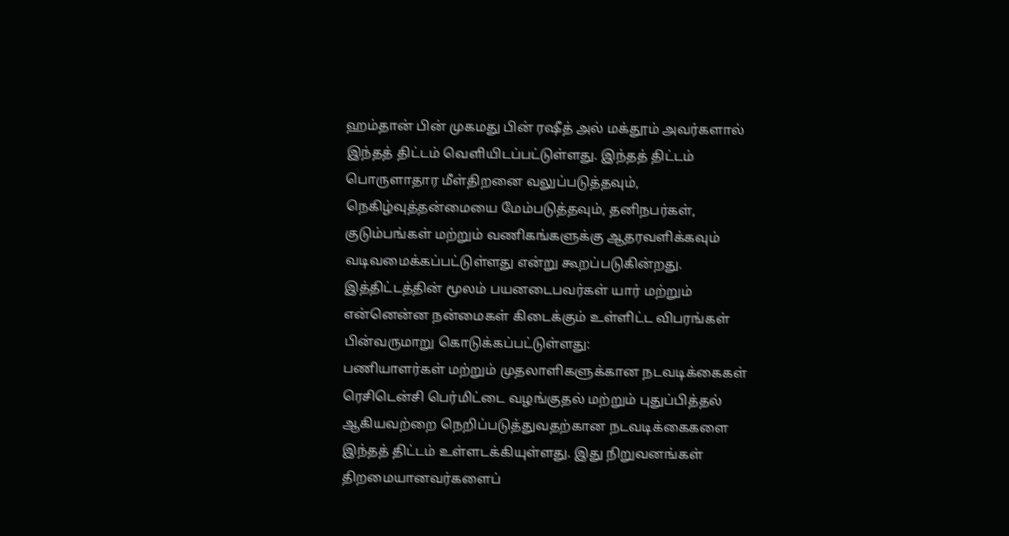ஹம்தான் பின் முகமது பின் ரஷீத் அல் மக்தூம் அவர்களால் இந்தத் திட்டம் வெளியிடப்பட்டுள்ளது. இந்தத் திட்டம் பொருளாதார மீள்திறனை வலுப்படுத்தவும், நெகிழ்வுத்தன்மையை மேம்படுத்தவும், தனிநபர்கள், குடும்பங்கள் மற்றும் வணிகங்களுக்கு ஆதரவளிக்கவும் வடிவமைக்கப்பட்டுள்ளது என்று கூறப்படுகின்றது.
இத்திட்டத்தின் மூலம் பயனடைபவர்கள் யார் மற்றும் என்னென்ன நன்மைகள் கிடைக்கும் உள்ளிட்ட விபரங்கள் பின்வருமாறு கொடுக்கப்பட்டுள்ளது:
பணியாளர்கள் மற்றும் முதலாளிகளுக்கான நடவடிக்கைகள்
ரெசிடென்சி பெர்மிட்டை வழங்குதல் மற்றும் புதுப்பித்தல் ஆகியவற்றை நெறிப்படுத்துவதற்கான நடவடிக்கைகளை இந்தத் திட்டம் உள்ளடக்கியுள்ளது. இது நிறுவனங்கள் திறமையானவர்களைப்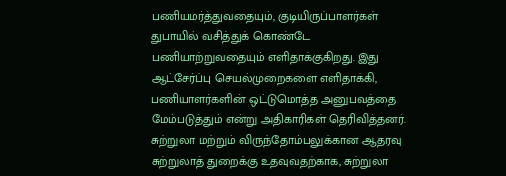பணியமர்த்துவதையும், குடியிருப்பாளர்கள் துபாயில் வசித்துக் கொண்டே பணியாற்றுவதையும் எளிதாக்குகிறது. இது ஆட்சேர்ப்பு செயல்முறைகளை எளிதாக்கி, பணியாளர்களின் ஒட்டுமொத்த அனுபவத்தை மேம்படுத்தும் என்று அதிகாரிகள் தெரிவித்தனர்.
சுற்றுலா மற்றும் விருந்தோம்பலுக்கான ஆதரவு
சுற்றுலாத் துறைக்கு உதவுவதற்காக, சுற்றுலா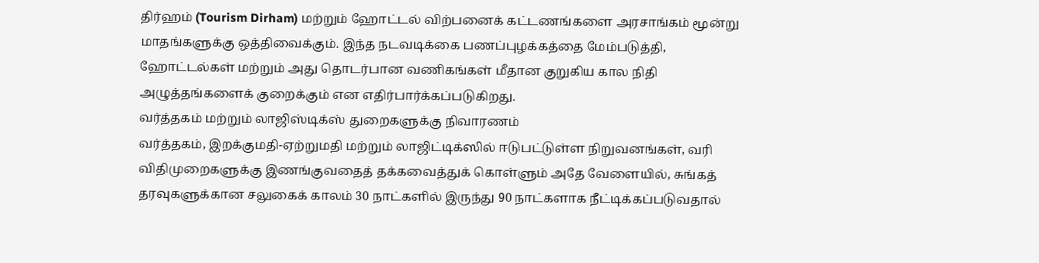திர்ஹம் (Tourism Dirham) மற்றும் ஹோட்டல் விற்பனைக் கட்டணங்களை அரசாங்கம் மூன்று மாதங்களுக்கு ஒத்திவைக்கும். இந்த நடவடிக்கை பணப்புழக்கத்தை மேம்படுத்தி, ஹோட்டல்கள் மற்றும் அது தொடர்பான வணிகங்கள் மீதான குறுகிய கால நிதி அழுத்தங்களைக் குறைக்கும் என எதிர்பார்க்கப்படுகிறது.
வர்த்தகம் மற்றும் லாஜிஸ்டிக்ஸ் துறைகளுக்கு நிவாரணம்
வர்த்தகம், இறக்குமதி-ஏற்றுமதி மற்றும் லாஜிட்டிக்ஸில் ஈடுபட்டுள்ள நிறுவனங்கள், வரி விதிமுறைகளுக்கு இணங்குவதைத் தக்கவைத்துக் கொள்ளும் அதே வேளையில், சுங்கத் தரவுகளுக்கான சலுகைக் காலம் 30 நாட்களில் இருந்து 90 நாட்களாக நீட்டிக்கப்படுவதால்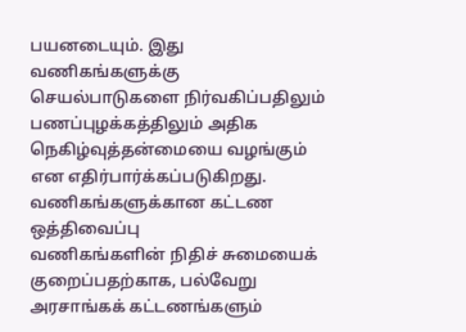பயனடையும். இது வணிகங்களுக்கு செயல்பாடுகளை நிர்வகிப்பதிலும் பணப்புழக்கத்திலும் அதிக நெகிழ்வுத்தன்மையை வழங்கும் என எதிர்பார்க்கப்படுகிறது.
வணிகங்களுக்கான கட்டண ஒத்திவைப்பு
வணிகங்களின் நிதிச் சுமையைக் குறைப்பதற்காக, பல்வேறு அரசாங்கக் கட்டணங்களும்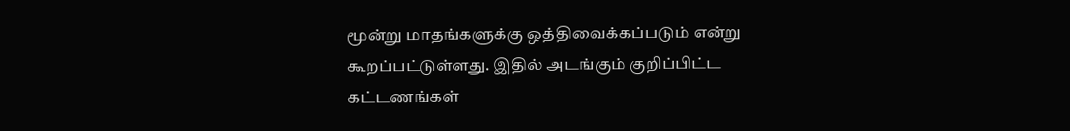மூன்று மாதங்களுக்கு ஒத்திவைக்கப்படும் என்று கூறப்பட்டுள்ளது. இதில் அடங்கும் குறிப்பிட்ட கட்டணங்கள்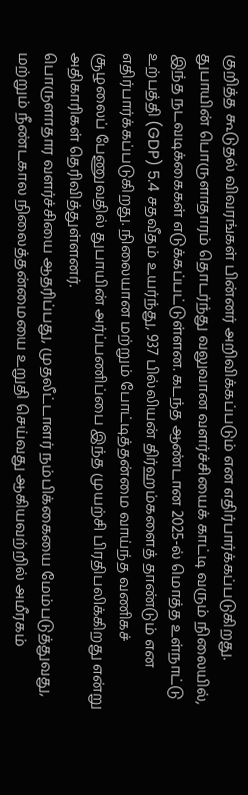குறித்த கூடுதல் விவரங்கள் பின்னர் அறிவிக்கப்படும் என எதிர்பார்க்கப்படுகிறது.
துபாயின் பொருளாதாரம் தொடர்ந்து வலுவான வளர்ச்சியைக் காட்டி வரும் நிலையில், இந்த நடவடிக்கைகள் எடுக்கப்பட்டுள்ளன. கடந்த ஆண்டான 2025-ல் மொத்த உள்நாட்டு உற்பத்தி (GDP) 5.4 சதவீதம் உயர்ந்து, 937 பில்லியன் திர்ஹம்களைத் தாண்டும் என எதிர்பார்க்கப்படுகிறது. நிலையான மற்றும் போட்டித்தன்மை வாய்ந்த வணிகச் சூழலைப் பேணுவதில் துபாயின் அர்ப்பணிப்பை இந்த முயற்சி பிரதிபலிக்கிறது என்று அதிகாரிகள் தெரிவித்துள்ளனர்.
பொருளாதார வளர்ச்சியை ஆதரிப்பது, முதலீட்டாளர் நம்பிக்கையை மேம்படுத்துவது, மற்றும் நீண்டகால நிலைத்தன்மையை உறுதி செய்வது ஆகியவற்றில் அமீரகம்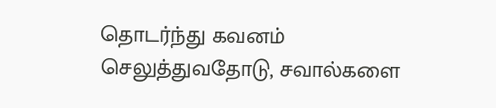தொடர்ந்து கவனம் செலுத்துவதோடு, சவால்களை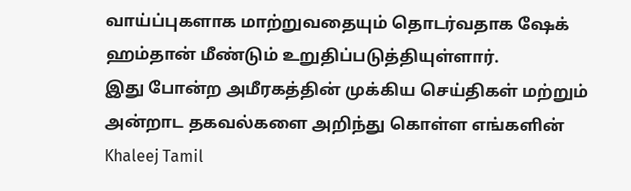வாய்ப்புகளாக மாற்றுவதையும் தொடர்வதாக ஷேக் ஹம்தான் மீண்டும் உறுதிப்படுத்தியுள்ளார்.
இது போன்ற அமீரகத்தின் முக்கிய செய்திகள் மற்றும் அன்றாட தகவல்களை அறிந்து கொள்ள எங்களின் Khaleej Tamil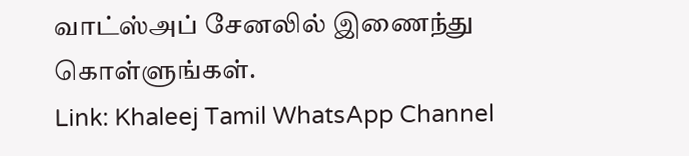வாட்ஸ்அப் சேனலில் இணைந்து கொள்ளுங்கள்.
Link: Khaleej Tamil WhatsApp Channel